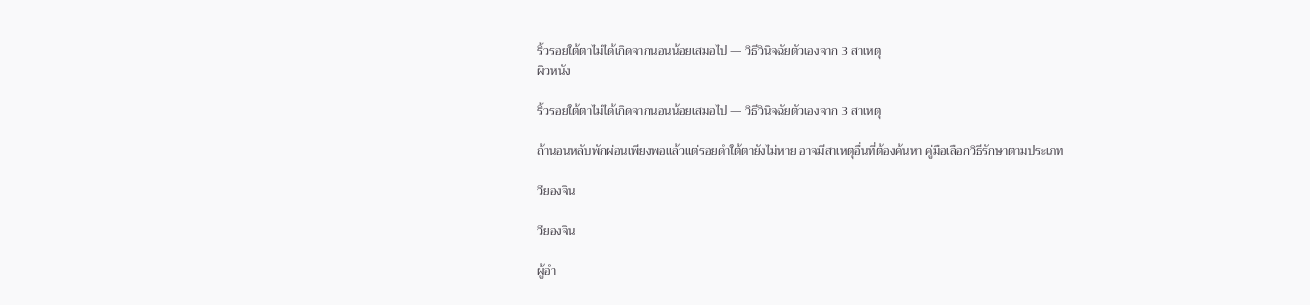ริ้วรอยใต้ตาไม่ได้เกิดจากนอนน้อยเสมอไป — วิธีวินิจฉัยตัวเองจาก 3 สาเหตุ
ผิวหนัง

ริ้วรอยใต้ตาไม่ได้เกิดจากนอนน้อยเสมอไป — วิธีวินิจฉัยตัวเองจาก 3 สาเหตุ

ถ้านอนหลับพักผ่อนเพียงพอแล้วแต่รอยดำใต้ตายังไม่หาย อาจมีสาเหตุอื่นที่ต้องค้นหา คู่มือเลือกวิธีรักษาตามประเภท

วียองจิน

วียองจิน

ผู้อำ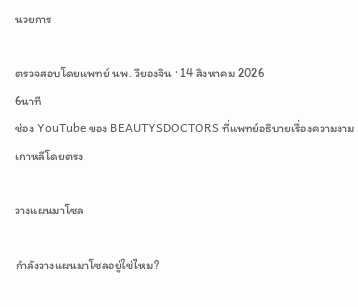นวยการ

ตรวจสอบโดยแพทย์ นพ. วียองจิน · 14 สิงหาคม 2026
6นาที
ช่อง YouTube ของ BEAUTYSDOCTORS ที่แพทย์อธิบายเรื่องความงามเกาหลีโดยตรง

วางแผนมาโซล

กำลังวางแผนมาโซลอยู่ใช่ไหม?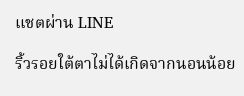แชตผ่าน LINE

ริ้วรอยใต้ตาไม่ได้เกิดจากนอนน้อย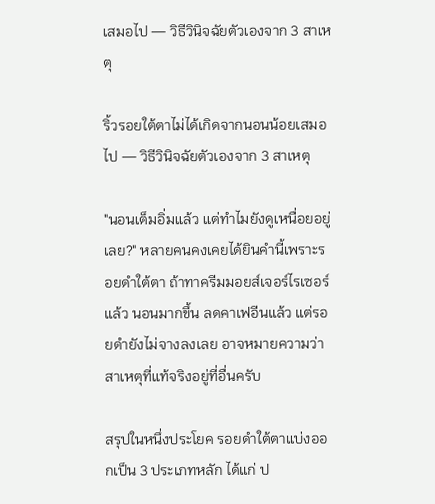เสมอไป — วิธีวินิจฉัยตัวเองจาก 3 สาเหตุ

ริ้วรอยใต้ตาไม่ได้เกิดจากนอนน้อยเสมอไป — วิธีวินิจฉัยตัวเองจาก 3 สาเหตุ

"นอนเต็มอิ่มแล้ว แต่ทำไมยังดูเหนื่อยอยู่เลย?" หลายคนคงเคยได้ยินคำนี้เพราะรอยดำใต้ตา ถ้าทาครีมมอยส์เจอร์ไรเซอร์แล้ว นอนมากขึ้น ลดคาเฟอีนแล้ว แต่รอยดำยังไม่จางลงเลย อาจหมายความว่าสาเหตุที่แท้จริงอยู่ที่อื่นครับ

สรุปในหนึ่งประโยค รอยดำใต้ตาแบ่งออกเป็น 3 ประเภทหลัก ได้แก่ ป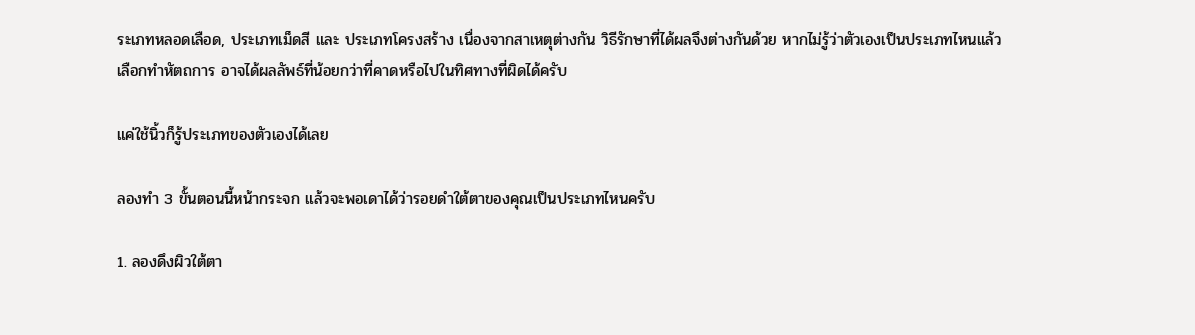ระเภทหลอดเลือด, ประเภทเม็ดสี และ ประเภทโครงสร้าง เนื่องจากสาเหตุต่างกัน วิธีรักษาที่ได้ผลจึงต่างกันด้วย หากไม่รู้ว่าตัวเองเป็นประเภทไหนแล้วเลือกทำหัตถการ อาจได้ผลลัพธ์ที่น้อยกว่าที่คาดหรือไปในทิศทางที่ผิดได้ครับ

แค่ใช้นิ้วก็รู้ประเภทของตัวเองได้เลย

ลองทำ 3 ขั้นตอนนี้หน้ากระจก แล้วจะพอเดาได้ว่ารอยดำใต้ตาของคุณเป็นประเภทไหนครับ

1. ลองดึงผิวใต้ตา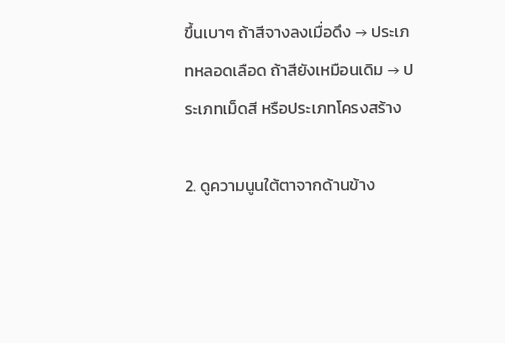ขึ้นเบาๆ ถ้าสีจางลงเมื่อดึง → ประเภทหลอดเลือด ถ้าสียังเหมือนเดิม → ประเภทเม็ดสี หรือประเภทโครงสร้าง

2. ดูความนูนใต้ตาจากด้านข้าง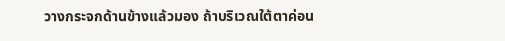วางกระจกด้านข้างแล้วมอง ถ้าบริเวณใต้ตาค่อน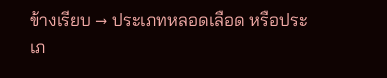ข้างเรียบ → ประเภทหลอดเลือด หรือประเภ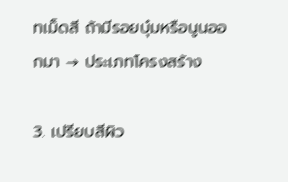ทเม็ดสี ถ้ามีรอยบุ๋มหรือนูนออกมา → ประเภทโครงสร้าง

3. เปรียบสีผิว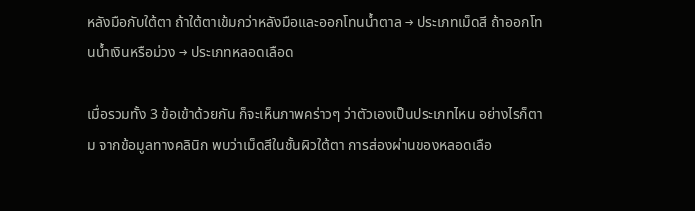หลังมือกับใต้ตา ถ้าใต้ตาเข้มกว่าหลังมือและออกโทนน้ำตาล → ประเภทเม็ดสี ถ้าออกโทนน้ำเงินหรือม่วง → ประเภทหลอดเลือด

เมื่อรวมทั้ง 3 ข้อเข้าด้วยกัน ก็จะเห็นภาพคร่าวๆ ว่าตัวเองเป็นประเภทไหน อย่างไรก็ตาม จากข้อมูลทางคลินิก พบว่าเม็ดสีในชั้นผิวใต้ตา การส่องผ่านของหลอดเลือ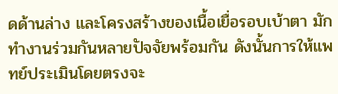ดด้านล่าง และโครงสร้างของเนื้อเยื่อรอบเบ้าตา มักทำงานร่วมกันหลายปัจจัยพร้อมกัน ดังนั้นการให้แพทย์ประเมินโดยตรงจะ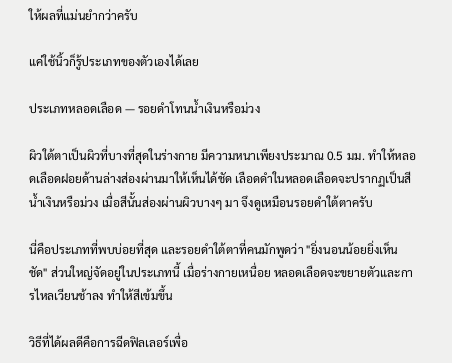ให้ผลที่แม่นยำกว่าครับ

แค่ใช้นิ้วก็รู้ประเภทของตัวเองได้เลย

ประเภทหลอดเลือด — รอยดำโทนน้ำเงินหรือม่วง

ผิวใต้ตาเป็นผิวที่บางที่สุดในร่างกาย มีความหนาเพียงประมาณ 0.5 มม. ทำให้หลอดเลือดฝอยด้านล่างส่องผ่านมาให้เห็นได้ชัด เลือดดำในหลอดเลือดจะปรากฏเป็นสีน้ำเงินหรือม่วง เมื่อสีนั้นส่องผ่านผิวบางๆ มา จึงดูเหมือนรอยดำใต้ตาครับ

นี่คือประเภทที่พบบ่อยที่สุด และรอยดำใต้ตาที่คนมักพูดว่า "ยิ่งนอนน้อยยิ่งเห็นชัด" ส่วนใหญ่จัดอยู่ในประเภทนี้ เมื่อร่างกายเหนื่อย หลอดเลือดจะขยายตัวและการไหลเวียนช้าลง ทำให้สีเข้มขึ้น

วิธีที่ได้ผลดีคือการฉีดฟิลเลอร์เพื่อ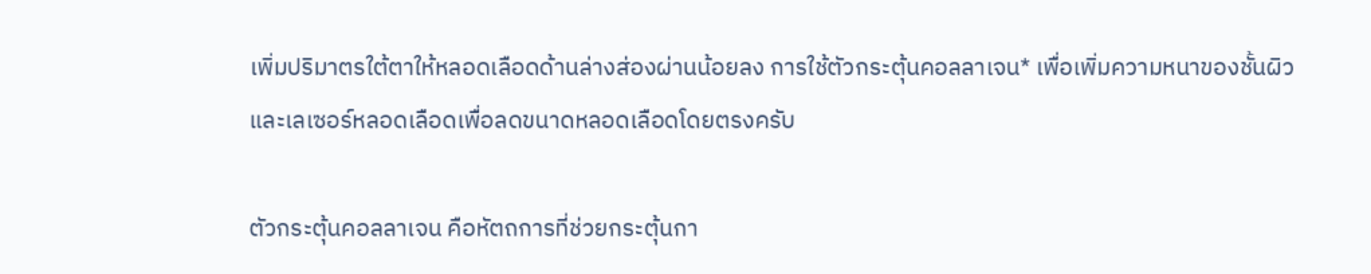เพิ่มปริมาตรใต้ตาให้หลอดเลือดด้านล่างส่องผ่านน้อยลง การใช้ตัวกระตุ้นคอลลาเจน* เพื่อเพิ่มความหนาของชั้นผิว และเลเซอร์หลอดเลือดเพื่อลดขนาดหลอดเลือดโดยตรงครับ

ตัวกระตุ้นคอลลาเจน คือหัตถการที่ช่วยกระตุ้นกา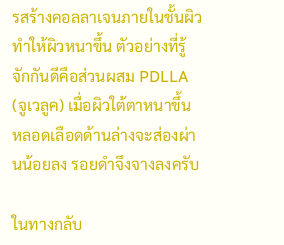รสร้างคอลลาเจนภายในชั้นผิว ทำให้ผิวหนาขึ้น ตัวอย่างที่รู้จักกันดีคือส่วนผสม PDLLA (จูเวลูค) เมื่อผิวใต้ตาหนาขึ้น หลอดเลือดด้านล่างจะส่องผ่านน้อยลง รอยดำจึงจางลงครับ

ในทางกลับ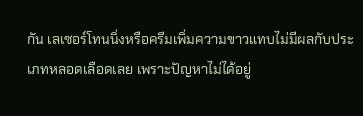กัน เลเซอร์โทนนิ่งหรือครีมเพิ่มความขาวแทบไม่มีผลกับประเภทหลอดเลือดเลย เพราะปัญหาไม่ได้อยู่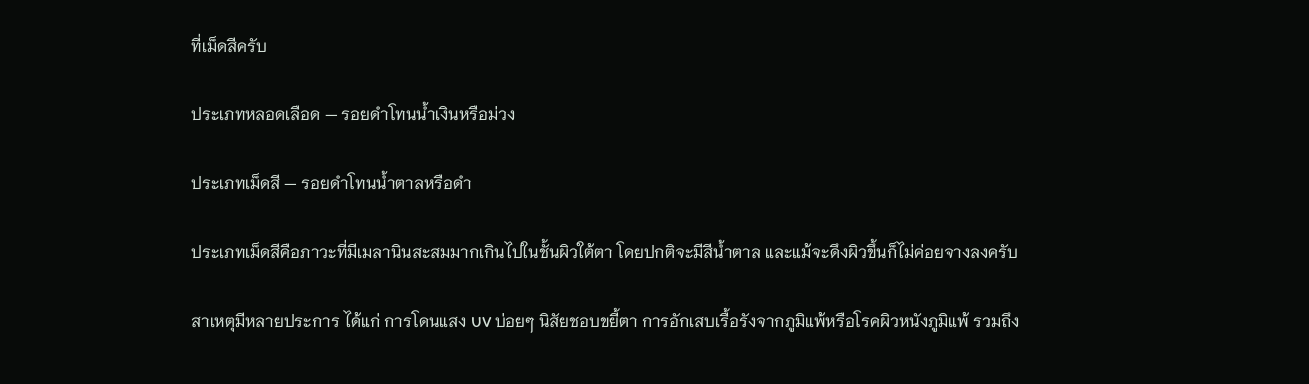ที่เม็ดสีครับ

ประเภทหลอดเลือด — รอยดำโทนน้ำเงินหรือม่วง

ประเภทเม็ดสี — รอยดำโทนน้ำตาลหรือดำ

ประเภทเม็ดสีคือภาวะที่มีเมลานินสะสมมากเกินไปในชั้นผิวใต้ตา โดยปกติจะมีสีน้ำตาล และแม้จะดึงผิวขึ้นก็ไม่ค่อยจางลงครับ

สาเหตุมีหลายประการ ได้แก่ การโดนแสง UV บ่อยๆ นิสัยชอบขยี้ตา การอักเสบเรื้อรังจากภูมิแพ้หรือโรคผิวหนังภูมิแพ้ รวมถึง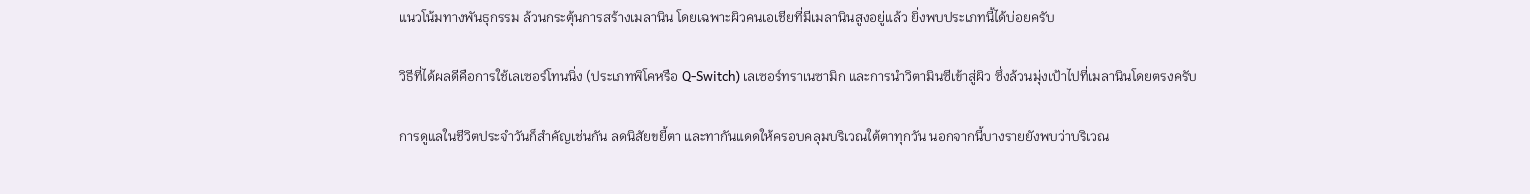แนวโน้มทางพันธุกรรม ล้วนกระตุ้นการสร้างเมลานิน โดยเฉพาะผิวคนเอเชียที่มีเมลานินสูงอยู่แล้ว ยิ่งพบประเภทนี้ได้บ่อยครับ

วิธีที่ได้ผลดีคือการใช้เลเซอร์โทนนิ่ง (ประเภทพิโคหรือ Q-Switch) เลเซอร์ทราเนซามิก และการนำวิตามินซีเข้าสู่ผิว ซึ่งล้วนมุ่งเป้าไปที่เมลานินโดยตรงครับ

การดูแลในชีวิตประจำวันก็สำคัญเช่นกัน ลดนิสัยขยี้ตา และทากันแดดให้ครอบคลุมบริเวณใต้ตาทุกวัน นอกจากนี้บางรายยังพบว่าบริเวณ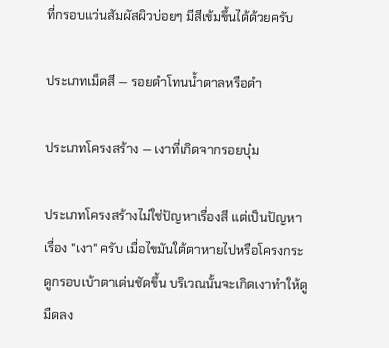ที่กรอบแว่นสัมผัสผิวบ่อยๆ มีสีเข้มขึ้นได้ด้วยครับ

ประเภทเม็ดสี — รอยดำโทนน้ำตาลหรือดำ

ประเภทโครงสร้าง — เงาที่เกิดจากรอยบุ๋ม

ประเภทโครงสร้างไม่ใช่ปัญหาเรื่องสี แต่เป็นปัญหาเรื่อง "เงา" ครับ เมื่อไขมันใต้ตาหายไปหรือโครงกระดูกรอบเบ้าตาเด่นชัดขึ้น บริเวณนั้นจะเกิดเงาทำให้ดูมืดลง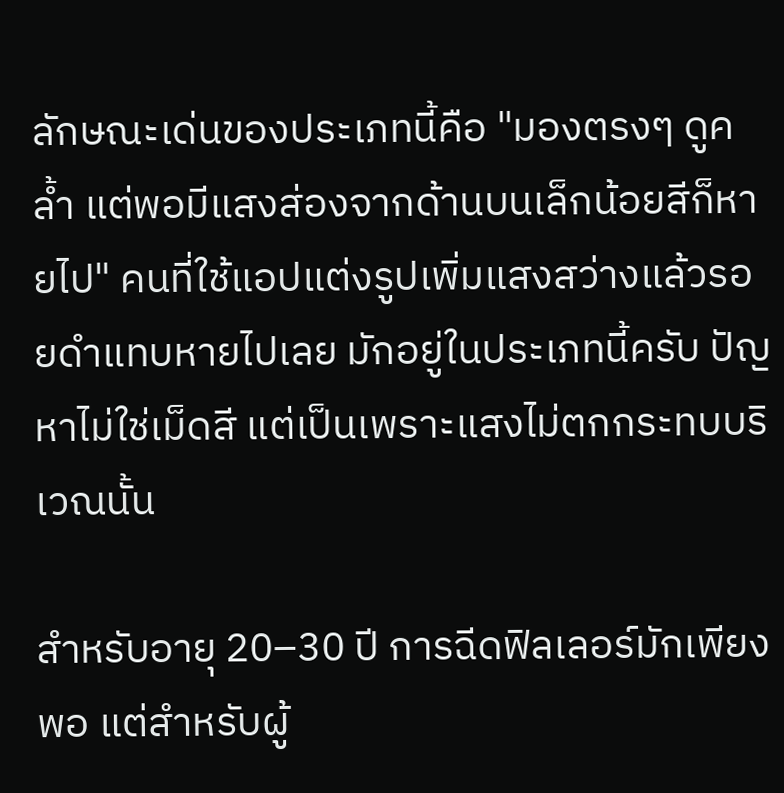ลักษณะเด่นของประเภทนี้คือ "มองตรงๆ ดูคล้ำ แต่พอมีแสงส่องจากด้านบนเล็กน้อยสีก็หายไป" คนที่ใช้แอปแต่งรูปเพิ่มแสงสว่างแล้วรอยดำแทบหายไปเลย มักอยู่ในประเภทนี้ครับ ปัญหาไม่ใช่เม็ดสี แต่เป็นเพราะแสงไม่ตกกระทบบริเวณนั้น

สำหรับอายุ 20–30 ปี การฉีดฟิลเลอร์มักเพียงพอ แต่สำหรับผู้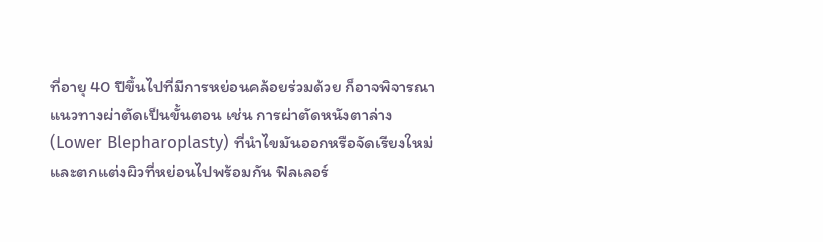ที่อายุ 40 ปีขึ้นไปที่มีการหย่อนคล้อยร่วมด้วย ก็อาจพิจารณาแนวทางผ่าตัดเป็นขั้นตอน เช่น การผ่าตัดหนังตาล่าง (Lower Blepharoplasty) ที่นำไขมันออกหรือจัดเรียงใหม่และตกแต่งผิวที่หย่อนไปพร้อมกัน ฟิลเลอร์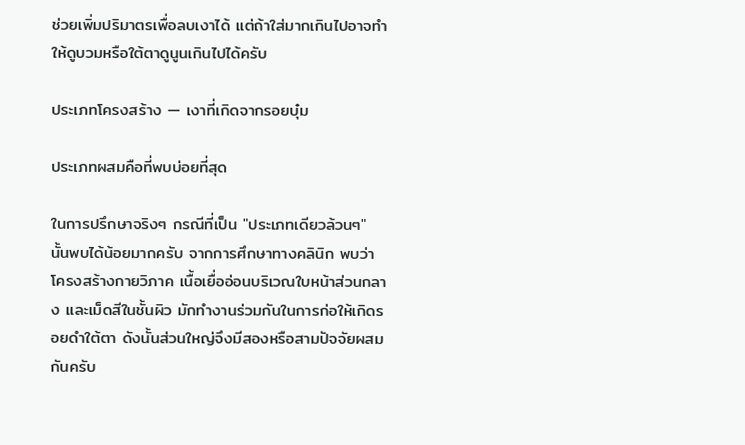ช่วยเพิ่มปริมาตรเพื่อลบเงาได้ แต่ถ้าใส่มากเกินไปอาจทำให้ดูบวมหรือใต้ตาดูนูนเกินไปได้ครับ

ประเภทโครงสร้าง — เงาที่เกิดจากรอยบุ๋ม

ประเภทผสมคือที่พบบ่อยที่สุด

ในการปรึกษาจริงๆ กรณีที่เป็น "ประเภทเดียวล้วนๆ" นั้นพบได้น้อยมากครับ จากการศึกษาทางคลินิก พบว่าโครงสร้างกายวิภาค เนื้อเยื่ออ่อนบริเวณใบหน้าส่วนกลาง และเม็ดสีในชั้นผิว มักทำงานร่วมกันในการก่อให้เกิดรอยดำใต้ตา ดังนั้นส่วนใหญ่จึงมีสองหรือสามปัจจัยผสมกันครับ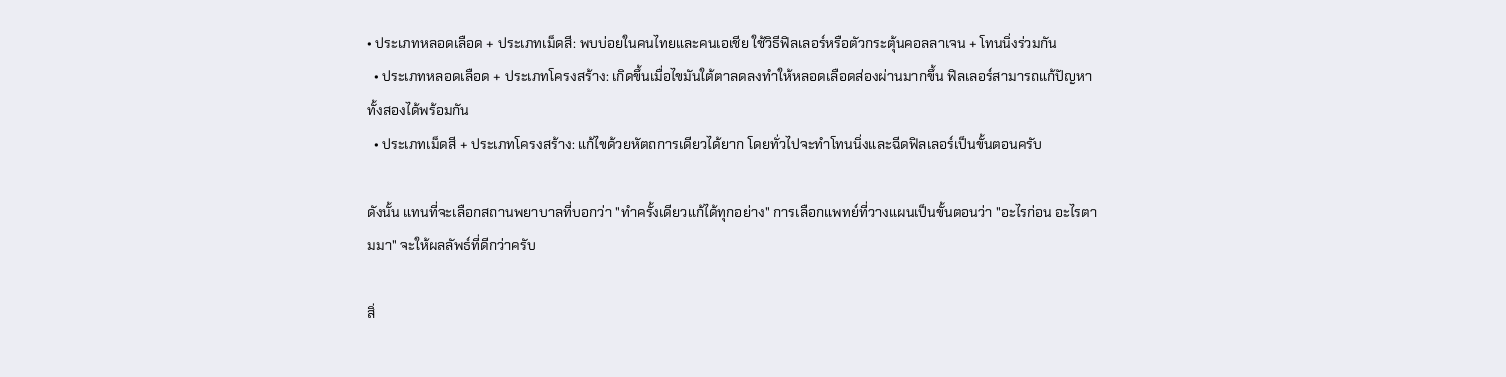• ประเภทหลอดเลือด + ประเภทเม็ดสี: พบบ่อยในคนไทยและคนเอเชีย ใช้วิธีฟิลเลอร์หรือตัวกระตุ้นคอลลาเจน + โทนนิ่งร่วมกัน
  • ประเภทหลอดเลือด + ประเภทโครงสร้าง: เกิดขึ้นเมื่อไขมันใต้ตาลดลงทำให้หลอดเลือดส่องผ่านมากขึ้น ฟิลเลอร์สามารถแก้ปัญหาทั้งสองได้พร้อมกัน
  • ประเภทเม็ดสี + ประเภทโครงสร้าง: แก้ไขด้วยหัตถการเดียวได้ยาก โดยทั่วไปจะทำโทนนิ่งและฉีดฟิลเลอร์เป็นขั้นตอนครับ

ดังนั้น แทนที่จะเลือกสถานพยาบาลที่บอกว่า "ทำครั้งเดียวแก้ได้ทุกอย่าง" การเลือกแพทย์ที่วางแผนเป็นขั้นตอนว่า "อะไรก่อน อะไรตามมา" จะให้ผลลัพธ์ที่ดีกว่าครับ

สิ่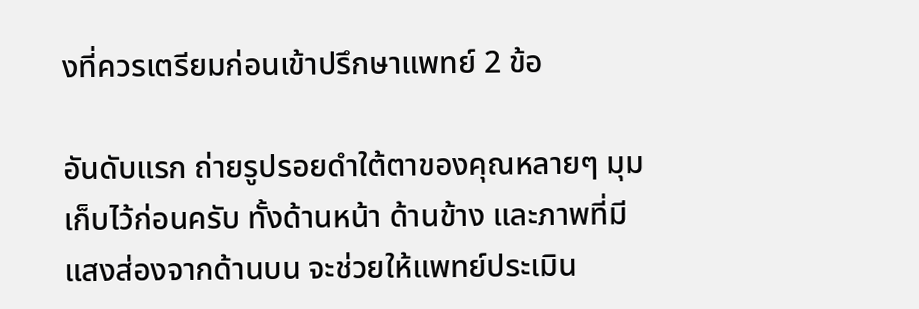งที่ควรเตรียมก่อนเข้าปรึกษาแพทย์ 2 ข้อ

อันดับแรก ถ่ายรูปรอยดำใต้ตาของคุณหลายๆ มุมเก็บไว้ก่อนครับ ทั้งด้านหน้า ด้านข้าง และภาพที่มีแสงส่องจากด้านบน จะช่วยให้แพทย์ประเมิน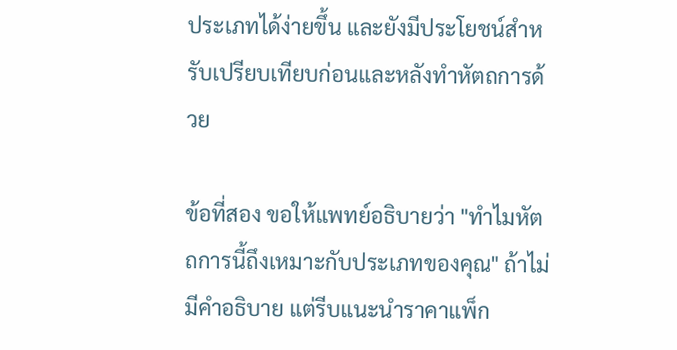ประเภทได้ง่ายขึ้น และยังมีประโยชน์สำหรับเปรียบเทียบก่อนและหลังทำหัตถการด้วย

ข้อที่สอง ขอให้แพทย์อธิบายว่า "ทำไมหัตถการนี้ถึงเหมาะกับประเภทของคุณ" ถ้าไม่มีคำอธิบาย แต่รีบแนะนำราคาแพ็ก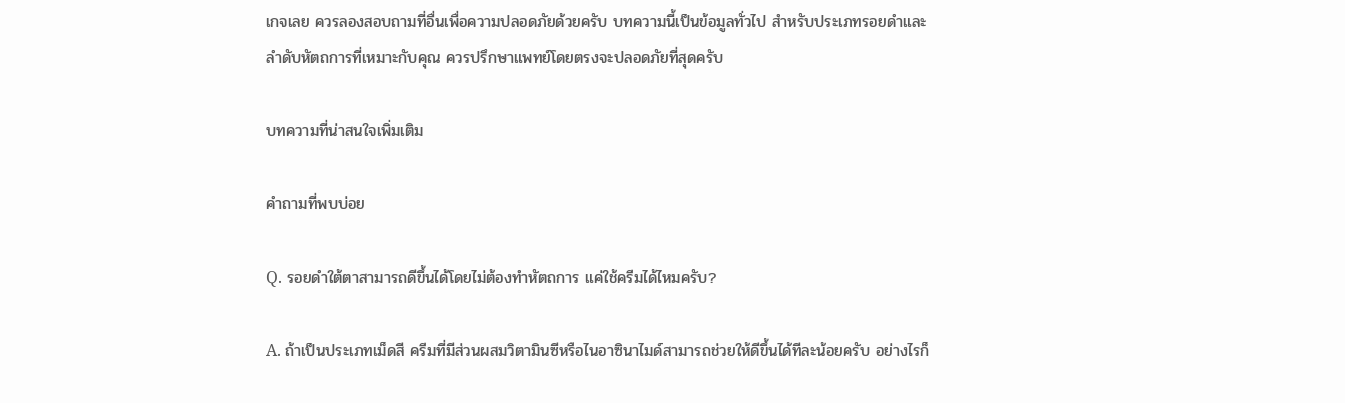เกจเลย ควรลองสอบถามที่อื่นเพื่อความปลอดภัยด้วยครับ บทความนี้เป็นข้อมูลทั่วไป สำหรับประเภทรอยดำและลำดับหัตถการที่เหมาะกับคุณ ควรปรึกษาแพทย์โดยตรงจะปลอดภัยที่สุดครับ

บทความที่น่าสนใจเพิ่มเติม

คำถามที่พบบ่อย

Q. รอยดำใต้ตาสามารถดีขึ้นได้โดยไม่ต้องทำหัตถการ แค่ใช้ครีมได้ไหมครับ?

A. ถ้าเป็นประเภทเม็ดสี ครีมที่มีส่วนผสมวิตามินซีหรือไนอาซินาไมด์สามารถช่วยให้ดีขึ้นได้ทีละน้อยครับ อย่างไรก็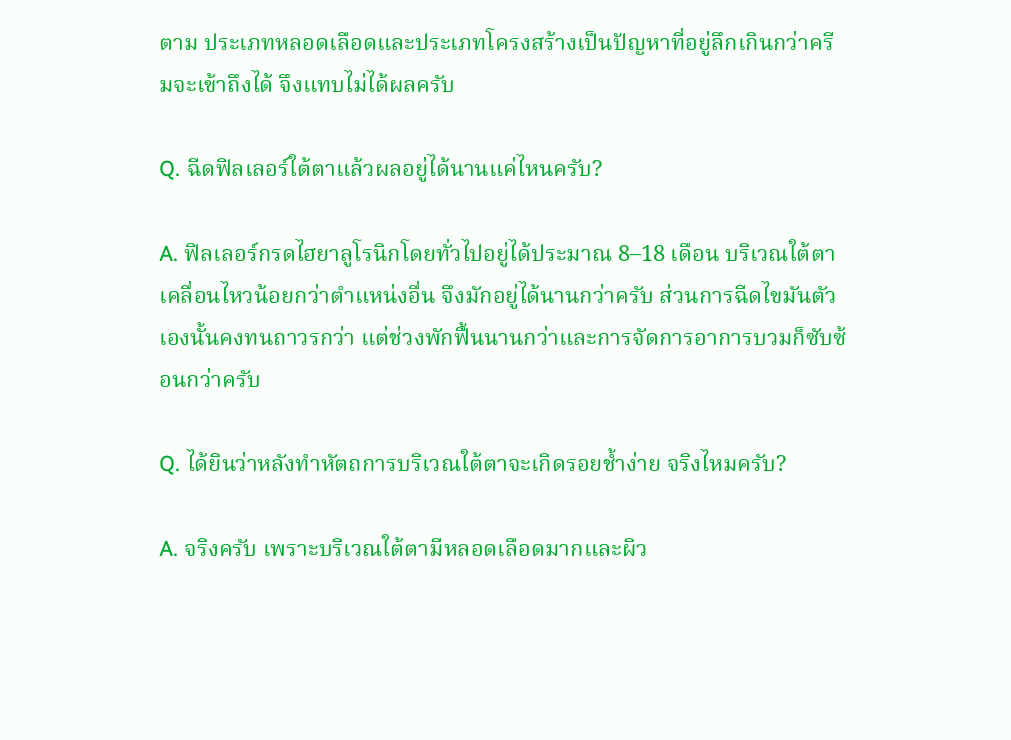ตาม ประเภทหลอดเลือดและประเภทโครงสร้างเป็นปัญหาที่อยู่ลึกเกินกว่าครีมจะเข้าถึงได้ จึงแทบไม่ได้ผลครับ

Q. ฉีดฟิลเลอร์ใต้ตาแล้วผลอยู่ได้นานแค่ไหนครับ?

A. ฟิลเลอร์กรดไฮยาลูโรนิกโดยทั่วไปอยู่ได้ประมาณ 8–18 เดือน บริเวณใต้ตาเคลื่อนไหวน้อยกว่าตำแหน่งอื่น จึงมักอยู่ได้นานกว่าครับ ส่วนการฉีดไขมันตัวเองนั้นคงทนถาวรกว่า แต่ช่วงพักฟื้นนานกว่าและการจัดการอาการบวมก็ซับซ้อนกว่าครับ

Q. ได้ยินว่าหลังทำหัตถการบริเวณใต้ตาจะเกิดรอยช้ำง่าย จริงไหมครับ?

A. จริงครับ เพราะบริเวณใต้ตามีหลอดเลือดมากและผิว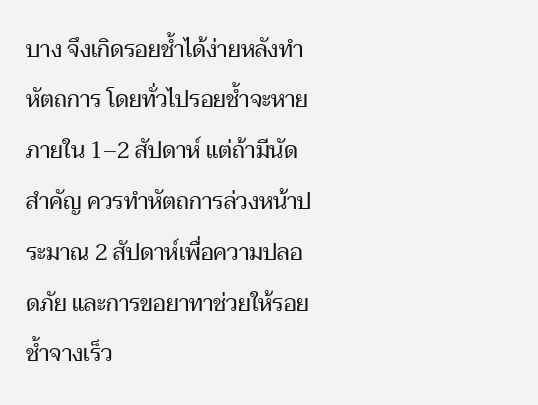บาง จึงเกิดรอยช้ำได้ง่ายหลังทำหัตถการ โดยทั่วไปรอยช้ำจะหายภายใน 1–2 สัปดาห์ แต่ถ้ามีนัดสำคัญ ควรทำหัตถการล่วงหน้าประมาณ 2 สัปดาห์เพื่อความปลอดภัย และการขอยาทาช่วยให้รอยช้ำจางเร็ว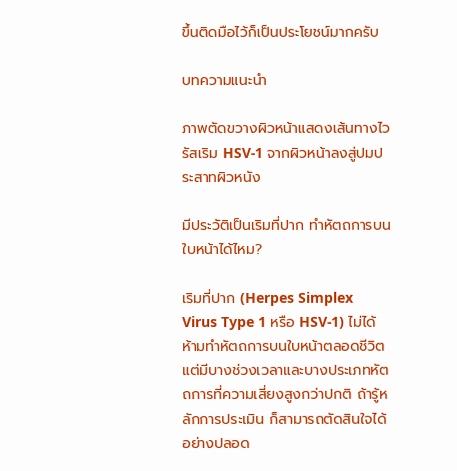ขึ้นติดมือไว้ก็เป็นประโยชน์มากครับ

บทความแนะนำ

ภาพตัดขวางผิวหน้าแสดงเส้นทางไวรัสเริม HSV-1 จากผิวหน้าลงสู่ปมประสาทผิวหนัง

มีประวัติเป็นเริมที่ปาก ทำหัตถการบนใบหน้าได้ไหม?

เริมที่ปาก (Herpes Simplex Virus Type 1 หรือ HSV-1) ไม่ได้ห้ามทำหัตถการบนใบหน้าตลอดชีวิต แต่มีบางช่วงเวลาและบางประเภทหัตถการที่ความเสี่ยงสูงกว่าปกติ ถ้ารู้หลักการประเมิน ก็สามารถตัดสินใจได้อย่างปลอด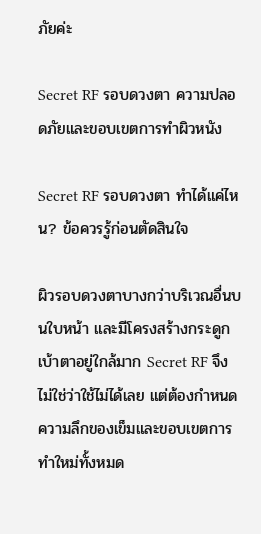ภัยค่ะ

Secret RF รอบดวงตา ความปลอดภัยและขอบเขตการทำผิวหนัง

Secret RF รอบดวงตา ทำได้แค่ไหน? ข้อควรรู้ก่อนตัดสินใจ

ผิวรอบดวงตาบางกว่าบริเวณอื่นบนใบหน้า และมีโครงสร้างกระดูกเบ้าตาอยู่ใกล้มาก Secret RF จึงไม่ใช่ว่าใช้ไม่ได้เลย แต่ต้องกำหนดความลึกของเข็มและขอบเขตการทำใหม่ทั้งหมด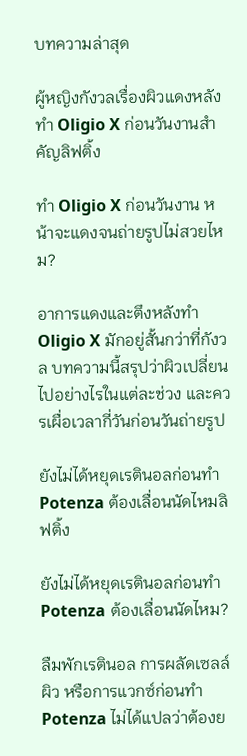บทความล่าสุด

ผู้หญิงกังวลเรื่องผิวแดงหลังทำ Oligio X ก่อนวันงานสำคัญลิฟติ้ง

ทำ Oligio X ก่อนวันงาน หน้าจะแดงจนถ่ายรูปไม่สวยไหม?

อาการแดงและตึงหลังทำ Oligio X มักอยู่สั้นกว่าที่กังวล บทความนี้สรุปว่าผิวเปลี่ยนไปอย่างไรในแต่ละช่วง และควรเผื่อเวลากี่วันก่อนวันถ่ายรูป

ยังไม่ได้หยุดเรตินอลก่อนทำ Potenza ต้องเลื่อนนัดไหมลิฟติ้ง

ยังไม่ได้หยุดเรตินอลก่อนทำ Potenza ต้องเลื่อนนัดไหม?

ลืมพักเรตินอล การผลัดเซลล์ผิว หรือการแวกซ์ก่อนทำ Potenza ไม่ได้แปลว่าต้องย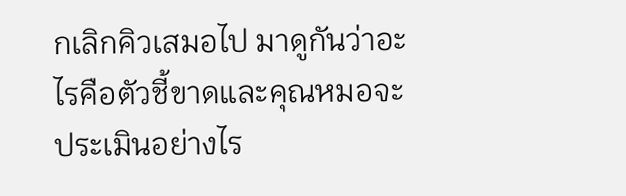กเลิกคิวเสมอไป มาดูกันว่าอะไรคือตัวชี้ขาดและคุณหมอจะประเมินอย่างไร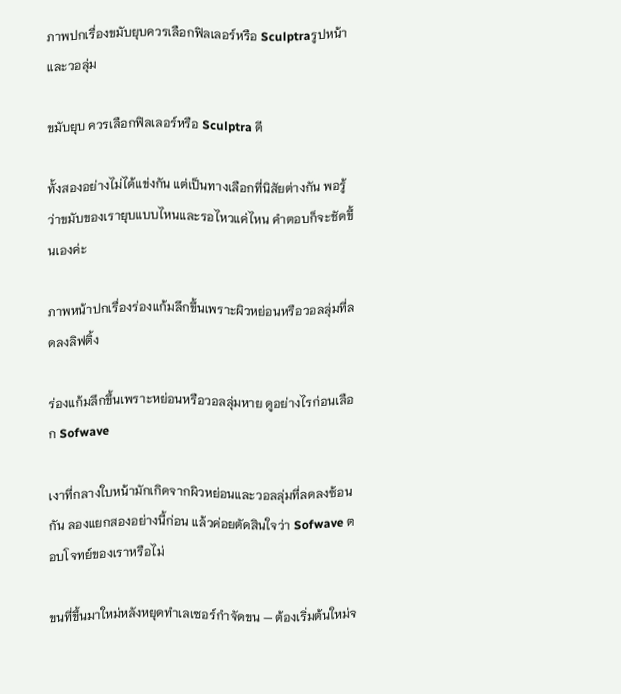ภาพปกเรื่องขมับยุบควรเลือกฟิลเลอร์หรือ Sculptraรูปหน้าและวอลุ่ม

ขมับยุบ ควรเลือกฟิลเลอร์หรือ Sculptra ดี

ทั้งสองอย่างไม่ได้แข่งกัน แต่เป็นทางเลือกที่นิสัยต่างกัน พอรู้ว่าขมับของเรายุบแบบไหนและรอไหวแค่ไหน คำตอบก็จะชัดขึ้นเองค่ะ

ภาพหน้าปกเรื่องร่องแก้มลึกขึ้นเพราะผิวหย่อนหรือวอลลุ่มที่ลดลงลิฟติ้ง

ร่องแก้มลึกขึ้นเพราะหย่อนหรือวอลลุ่มหาย ดูอย่างไรก่อนเลือก Sofwave

เงาที่กลางใบหน้ามักเกิดจากผิวหย่อนและวอลลุ่มที่ลดลงซ้อนกัน ลองแยกสองอย่างนี้ก่อน แล้วค่อยตัดสินใจว่า Sofwave ตอบโจทย์ของเราหรือไม่

ขนที่ขึ้นมาใหม่หลังหยุดทำเลเซอร์กำจัดขน — ต้องเริ่มต้นใหม่จ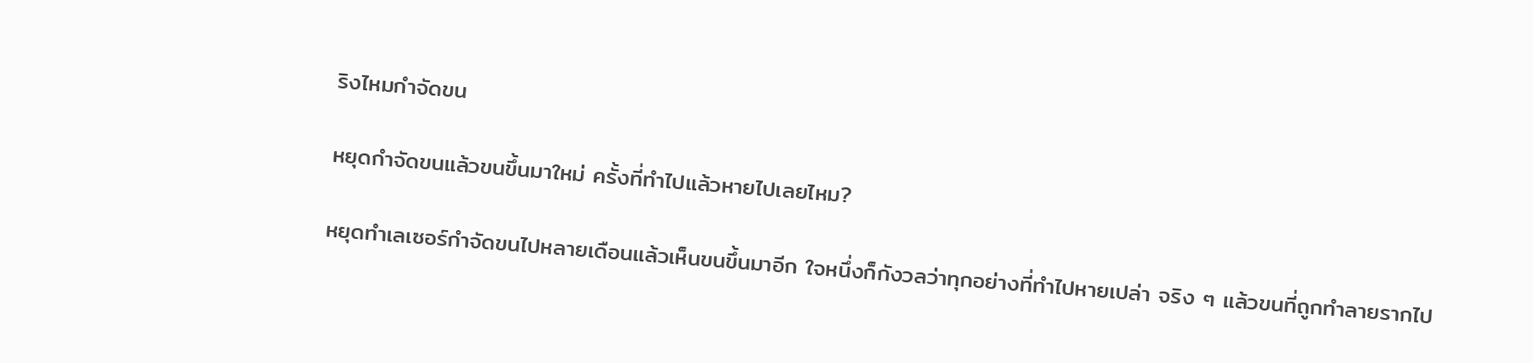ริงไหมกำจัดขน

หยุดกำจัดขนแล้วขนขึ้นมาใหม่ ครั้งที่ทำไปแล้วหายไปเลยไหม?

หยุดทำเลเซอร์กำจัดขนไปหลายเดือนแล้วเห็นขนขึ้นมาอีก ใจหนึ่งก็กังวลว่าทุกอย่างที่ทำไปหายเปล่า จริง ๆ แล้วขนที่ถูกทำลายรากไป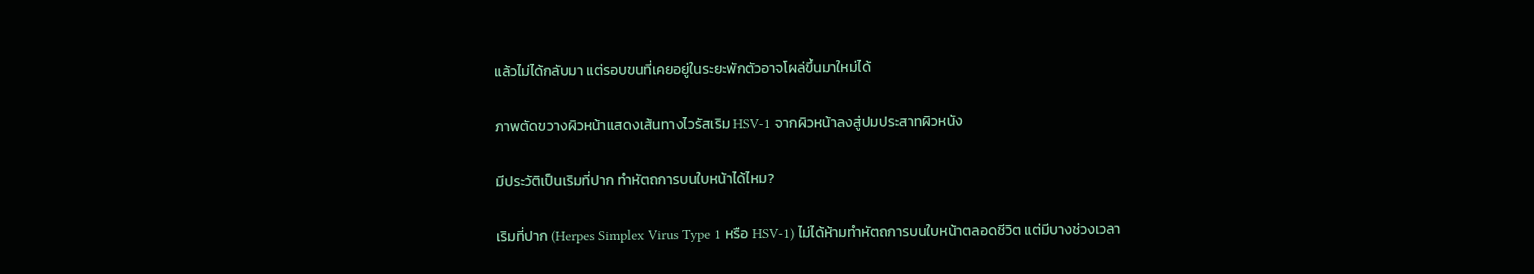แล้วไม่ได้กลับมา แต่รอบขนที่เคยอยู่ในระยะพักตัวอาจโผล่ขึ้นมาใหม่ได้

ภาพตัดขวางผิวหน้าแสดงเส้นทางไวรัสเริม HSV-1 จากผิวหน้าลงสู่ปมประสาทผิวหนัง

มีประวัติเป็นเริมที่ปาก ทำหัตถการบนใบหน้าได้ไหม?

เริมที่ปาก (Herpes Simplex Virus Type 1 หรือ HSV-1) ไม่ได้ห้ามทำหัตถการบนใบหน้าตลอดชีวิต แต่มีบางช่วงเวลา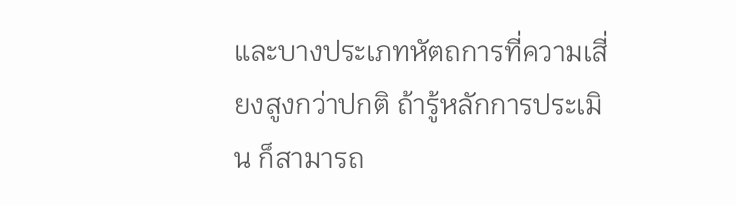และบางประเภทหัตถการที่ความเสี่ยงสูงกว่าปกติ ถ้ารู้หลักการประเมิน ก็สามารถ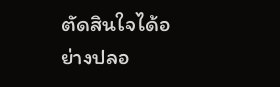ตัดสินใจได้อย่างปลอ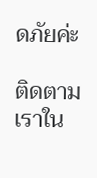ดภัยค่ะ

ติดตามเราใน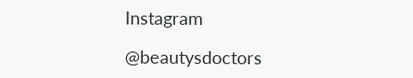Instagram

@beautysdoctors